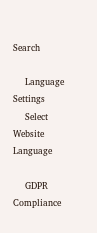Search

    Language Settings
    Select Website Language

    GDPR Compliance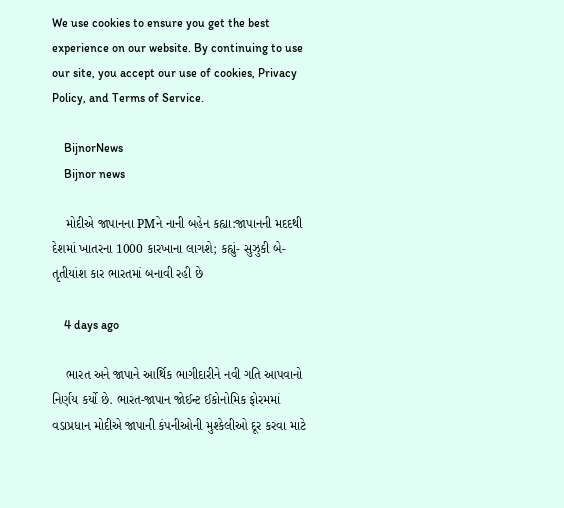We use cookies to ensure you get the best experience on our website. By continuing to use our site, you accept our use of cookies, Privacy Policy, and Terms of Service.

    BijnorNews
    Bijnor news

    મોદીએ જાપાનના PMને નાની બહેન કહ્યા:જાપાનની મદદથી દેશમાં ખાતરના 1000 કારખાના લાગશે; કહ્યું- સુઝુકી બે-તૃતીયાંશ કાર ભારતમાં બનાવી રહી છે

    4 days ago

    ભારત અને જાપાને આર્થિક ભાગીદારીને નવી ગતિ આપવાનો નિર્ણય કર્યો છે. ભારત-જાપાન જોઈન્ટ ઈકોનોમિક ફોરમમાં વડાપ્રધાન મોદીએ જાપાની કંપનીઓની મુશ્કેલીઓ દૂર કરવા માટે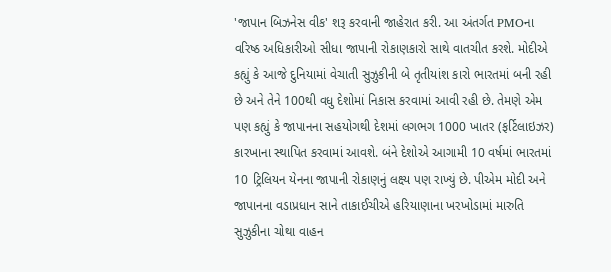'જાપાન બિઝનેસ વીક' શરૂ કરવાની જાહેરાત કરી. આ અંતર્ગત PMOના વરિષ્ઠ અધિકારીઓ સીધા જાપાની રોકાણકારો સાથે વાતચીત કરશે. મોદીએ કહ્યું કે આજે દુનિયામાં વેચાતી સુઝુકીની બે તૃતીયાંશ કારો ભારતમાં બની રહી છે અને તેને 100થી વધુ દેશોમાં નિકાસ કરવામાં આવી રહી છે. તેમણે એમ પણ કહ્યું કે જાપાનના સહયોગથી દેશમાં લગભગ 1000 ખાતર (ફર્ટિલાઇઝર) કારખાના સ્થાપિત કરવામાં આવશે. બંને દેશોએ આગામી 10 વર્ષમાં ભારતમાં 10 ટ્રિલિયન યેનના જાપાની રોકાણનું લક્ષ્ય પણ રાખ્યું છે. પીએમ મોદી અને જાપાનના વડાપ્રધાન સાને તાકાઈચીએ હરિયાણાના ખરખોડામાં મારુતિ સુઝુકીના ચોથા વાહન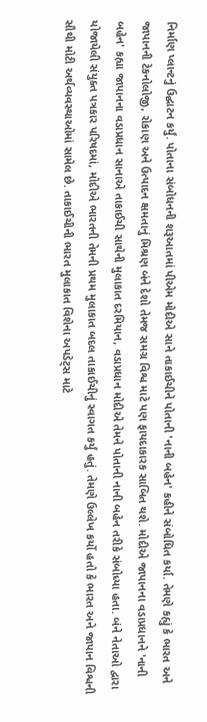નિર્માણ પ્લાન્ટનું ઉદ્ઘાટન કર્યું. પોતાના સંબોધનની શરૂઆતમાં પીએમ મોદીએ સાને તાકાઈચીને પોતાની 'નાની બહેન' કહીને સંબોધિત કર્યા. તેમણે કહ્યું કે ભારત અને જાપાનની ટેકનોલોજી, રોકાણ અને ઉત્પાદન ક્ષમતાનું મિશ્રણ બંને દેશો તેમજ સમગ્ર વિશ્વ માટે પણ ફાયદાકારક સાબિત થશે. મોદીએ જાપાનના વડાપ્રધાનને 'નાની બહેન' કહ્યા જાપાનના વડાપ્રધાન સાનાએ તાકાઈચી સાથેની મુલાકાત દરમિયાન, વડાપ્રધાન મોદીએ તેમને પોતાની નાની બહેન તરીકે સંબોધ્યા હતા. બંને નેતાઓ દ્વારા યોજાયેલી સંયુક્ત પત્રકાર પરિષદમાં, મોદીએ ભારતની તેમની પ્રથમ મુલાકાત બદલ તાકાઈચીનું સ્વાગત કર્યું હતું. તેમણે ઉલ્લેખ કર્યો હતો કે ભારત અને જાપાન વિશ્વની સૌથી મોટી અર્થવ્યવસ્થાઓમાં સામેલ છે. તાકાઈચીની ભારત મુલાકાત વિશેના અપડેટ્સ માટે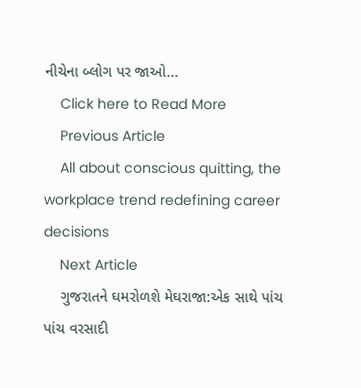નીચેના બ્લોગ પર જાઓ...
    Click here to Read More
    Previous Article
    All about conscious quitting, the workplace trend redefining career decisions
    Next Article
    ગુજરાતને ઘમરોળશે મેઘરાજા:એક સાથે પાંચ પાંચ વરસાદી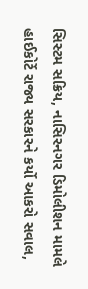સિસ્ટમ સક્રિય, નાસિરનગર ડિમોલીશન મામલે હાઈકોર્ટે રાજ્ય સરકારને કર્યો આકરો સવાલ,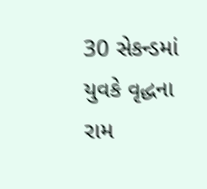30 સેકન્ડમાં યુવકે વૃદ્ધના રામ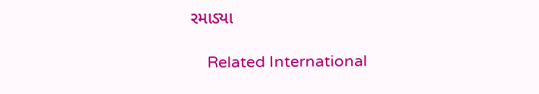રમાડ્યા

    Related International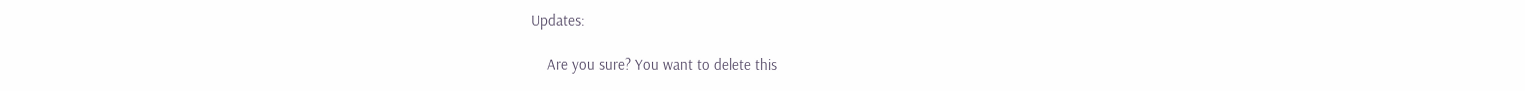Updates:

    Are you sure? You want to delete this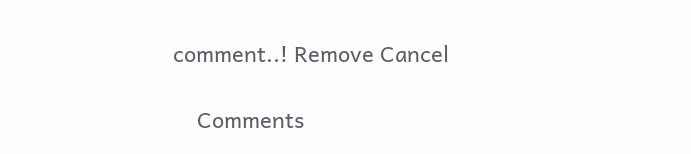comment..! Remove Cancel

    Comments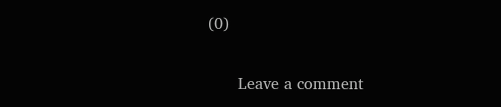(0)

      Leave a comment